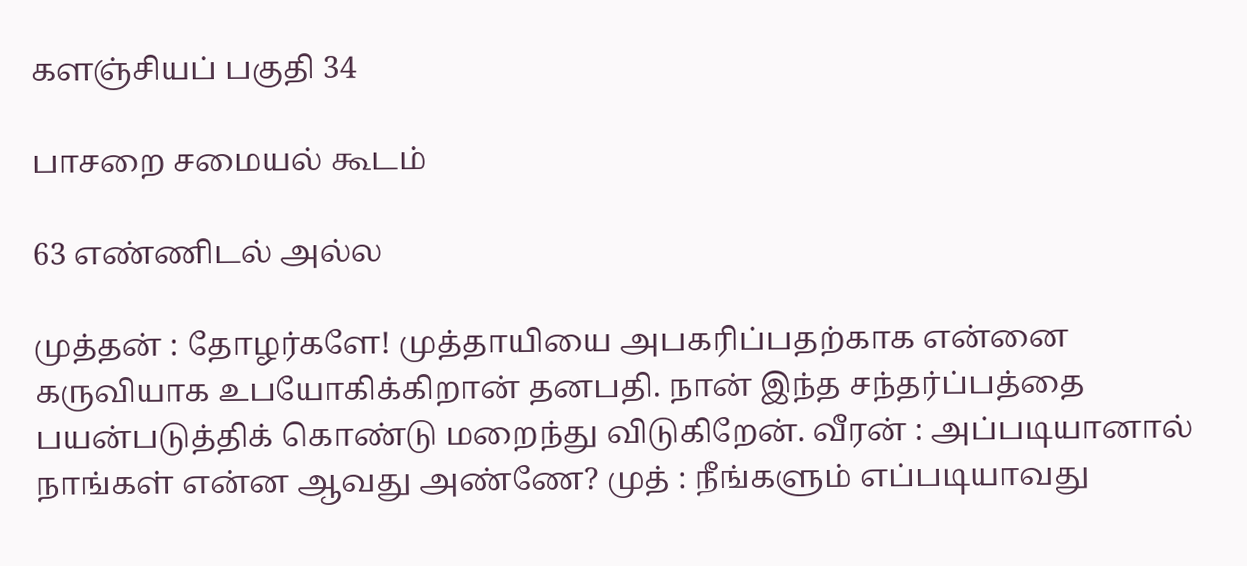களஞ்சியப் பகுதி 34

பாசறை சமையல் கூடம்

63 எண்ணிடல் அல்ல

முத்தன் : தோழர்களே! முத்தாயியை அபகரிப்பதற்காக என்னை கருவியாக உபயோகிக்கிறான் தனபதி. நான் இந்த சந்தர்ப்பத்தை பயன்படுத்திக் கொண்டு மறைந்து விடுகிறேன். வீரன் : அப்படியானால் நாங்கள் என்ன ஆவது அண்ணே? முத் : நீங்களும் எப்படியாவது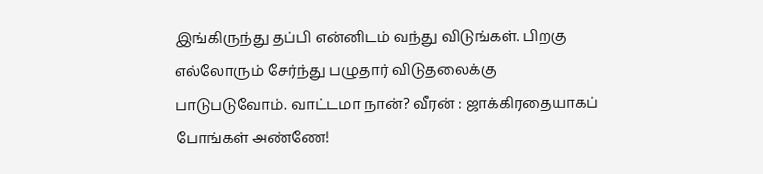இங்கிருந்து தப்பி என்னிடம் வந்து விடுங்கள். பிறகு எல்லோரும் சேர்ந்து பழுதார் விடுதலைக்கு பாடுபடுவோம். வாட்டமா நான்? வீரன் : ஜாக்கிரதையாகப் போங்கள் அண்ணே!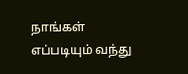நாங்கள் எப்படியும் வந்து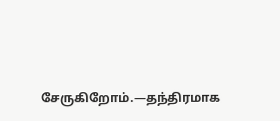சேருகிறோம்.—தந்திரமாக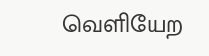வெளியேற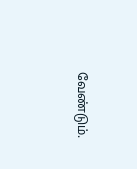வேண்டும்.